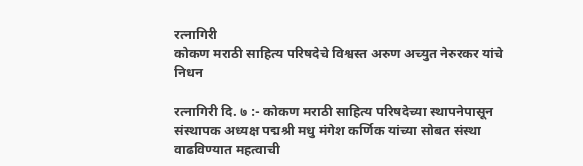रत्नागिरी
कोकण मराठी साहित्य परिषदेचे विश्वस्त अरुण अच्युत नेरुरकर यांचे निधन

रत्नागिरी दि. ७ :- कोकण मराठी साहित्य परिषदेच्या स्थापनेपासून संस्थापक अध्यक्ष पद्मश्री मधु मंगेश कर्णिक यांच्या सोबत संस्था वाढविण्यात महत्वाची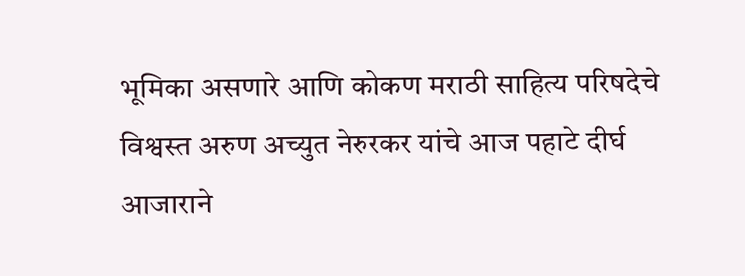भूमिका असणारे आणि कोकण मराठी साहित्य परिषदेचे विश्वस्त अरुण अच्युत नेरुरकर यांचे आज पहाटे दीर्घ आजाराने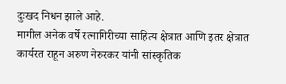दुःखद निधन झाले आहे.
मागील अनेक वर्षे रत्नागिरीच्या साहित्य क्षेत्रात आणि इतर क्षेत्रात कार्यरत राहून अरुण नेरुरकर यांनी सांस्कृतिक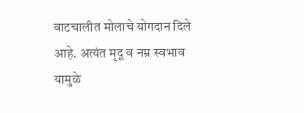वाटचालीत मोलाचे योगदान दिले आहे. अत्यंत मृदू व नम्र स्वभाव यामुळे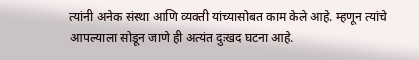त्यांनी अनेक संस्था आणि व्यक्ती यांच्यासोबत काम केले आहे. म्हणून त्यांचे आपल्याला सोडून जाणे ही अत्यंत दुःखद घटना आहे.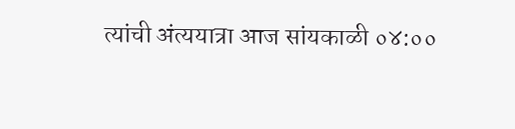त्यांची अंत्ययात्रा आज सांयकाळी ०४:००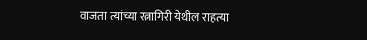वाजता त्यांच्या रत्नागिरी येथील राहत्या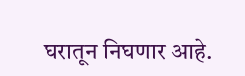घरातून निघणार आहे.